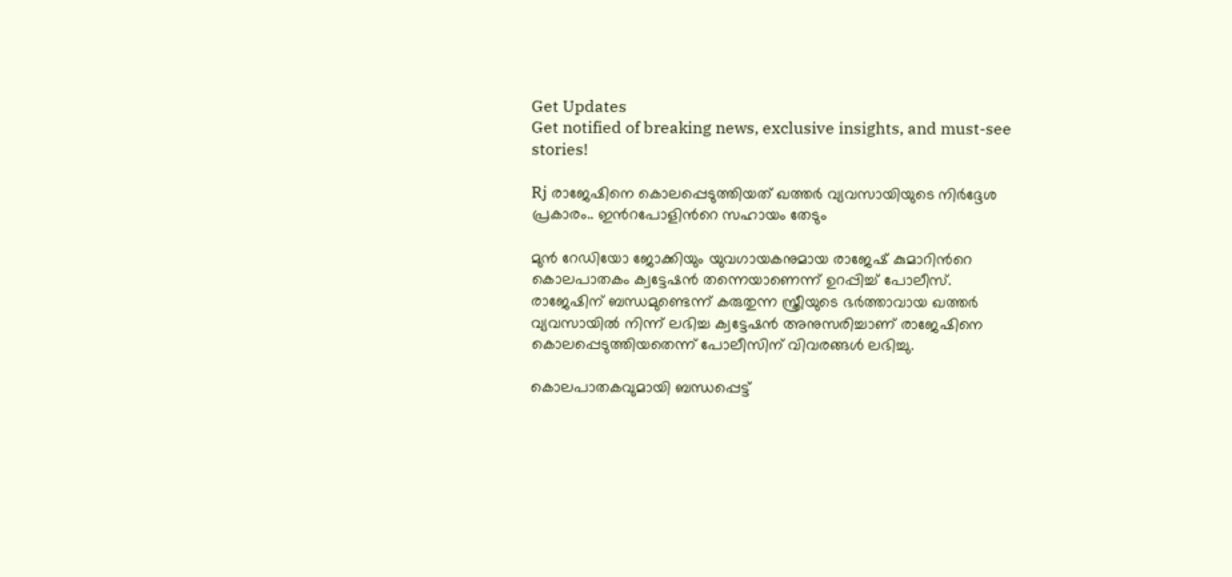Get Updates
Get notified of breaking news, exclusive insights, and must-see stories!

Rj രാജേഷിനെ കൊലപ്പെടുത്തിയത് ഖത്തര്‍ വ്യവസായിയുടെ നിര്‍ദ്ദേശ പ്രകാരം.. ഇന്‍റപോളിന്‍റെ സഹായം തേടും

മുന്‍ റേഡിയോ ജോക്കിയും യുവഗായകനുമായ രാജേഷ് കുമാറിന്‍റെ കൊലപാതകം ക്വട്ടേഷന്‍ തന്നെയാണെന്ന് ഉറപ്പിച്ച് പോലീസ്. രാജേഷിന് ബന്ധമുണ്ടെന്ന് കരുതുന്ന സ്ത്രീയുടെ ഭര്‍ത്താവായ ഖത്തര്‍ വ്യവസായില്‍ നിന്ന് ലഭിച്ച ക്വട്ടേഷന്‍ അനുസരിച്ചാണ് രാജേഷിനെ കൊലപ്പെടുത്തിയതെന്ന് പോലീസിന് വിവരങ്ങള്‍ ലഭിച്ചു.

കൊലപാതകവുമായി ബന്ധപ്പെട്ട്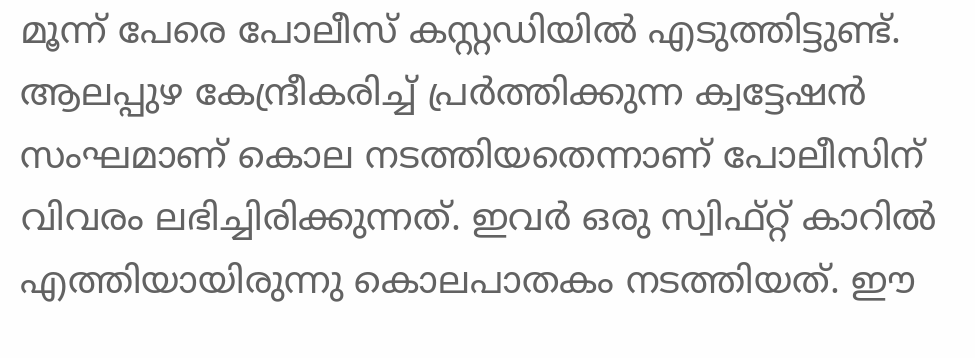മൂന്ന് പേരെ പോലീസ് കസ്റ്റഡിയില്‍ എടുത്തിട്ടുണ്ട്. ആലപ്പുഴ കേന്ദ്രീകരിച്ച് പ്രര്‍ത്തിക്കുന്ന ക്വട്ടേഷന്‍ സംഘമാണ് കൊല നടത്തിയതെന്നാണ് പോലീസിന് വിവരം ലഭിച്ചിരിക്കുന്നത്. ഇവര്‍ ഒരു സ്വിഫ്റ്റ് കാറില്‍ എത്തിയായിരുന്നു കൊലപാതകം നടത്തിയത്. ഈ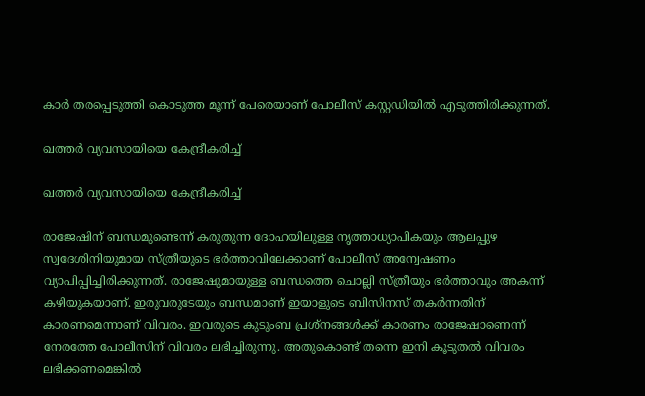കാര്‍ തരപ്പെടുത്തി കൊടുത്ത മൂന്ന് പേരെയാണ് പോലീസ് കസ്റ്റഡിയില്‍ എടുത്തിരിക്കുന്നത്.

ഖത്തര്‍ വ്യവസായിയെ കേന്ദ്രീകരിച്ച്

ഖത്തര്‍ വ്യവസായിയെ കേന്ദ്രീകരിച്ച്

രാജേഷിന് ബന്ധമുണ്ടെന്ന് കരുതുന്ന ദോഹയിലുള്ള നൃത്താധ്യാപികയും ആലപ്പുഴ സ്വദേശിനിയുമായ സ്ത്രീയുടെ ഭര്‍ത്താവിലേക്കാണ് പോലീസ് അന്വേഷണം വ്യാപിപ്പിച്ചിരിക്കുന്നത്. രാജേഷുമായുള്ള ബന്ധത്തെ ചൊല്ലി സ്ത്രീയും ഭര്‍ത്താവും അകന്ന് കഴിയുകയാണ്. ഇരുവരുടേയും ബന്ധമാണ് ഇയാളുടെ ബിസിനസ് തകര്‍ന്നതിന് കാരണമെന്നാണ് വിവരം. ഇവരുടെ കുടുംബ പ്രശ്നങ്ങള്‍ക്ക് കാരണം രാജേഷാണെന്ന് നേരത്തേ പോലീസിന് വിവരം ലഭിച്ചിരുന്നു. അതുകൊണ്ട് തന്നെ ഇനി കൂടുതല്‍ വിവരം ലഭിക്കണമെങ്കില്‍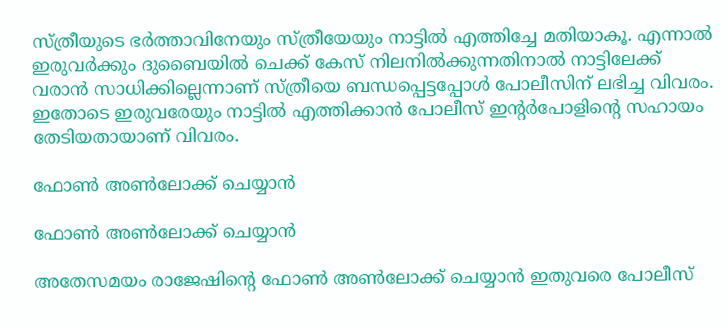സ്ത്രീയുടെ ഭര്‍ത്താവിനേയും സ്ത്രീയേയും നാട്ടില്‍ എത്തിച്ചേ മതിയാകൂ. എന്നാല്‍ ഇരുവര്‍ക്കും ദുബൈയില്‍ ചെക്ക് കേസ് നിലനില്‍ക്കുന്നതിനാല്‍ നാട്ടിലേക്ക് വരാന്‍ സാധിക്കില്ലെന്നാണ് സ്ത്രീയെ ബന്ധപ്പെട്ടപ്പോള്‍ പോലീസിന് ലഭിച്ച വിവരം. ഇതോടെ ഇരുവരേയും നാട്ടില്‍ എത്തിക്കാന്‍ പോലീസ് ഇന്‍റര്‍പോളിന്‍റെ സഹായം തേടിയതായാണ് വിവരം.

ഫോണ്‍ അണ്‍ലോക്ക് ചെയ്യാന്‍

ഫോണ്‍ അണ്‍ലോക്ക് ചെയ്യാന്‍

അതേസമയം രാജേഷിന്‍റെ ഫോണ്‍ അണ്‍ലോക്ക് ചെയ്യാന്‍ ഇതുവരെ പോലീസ്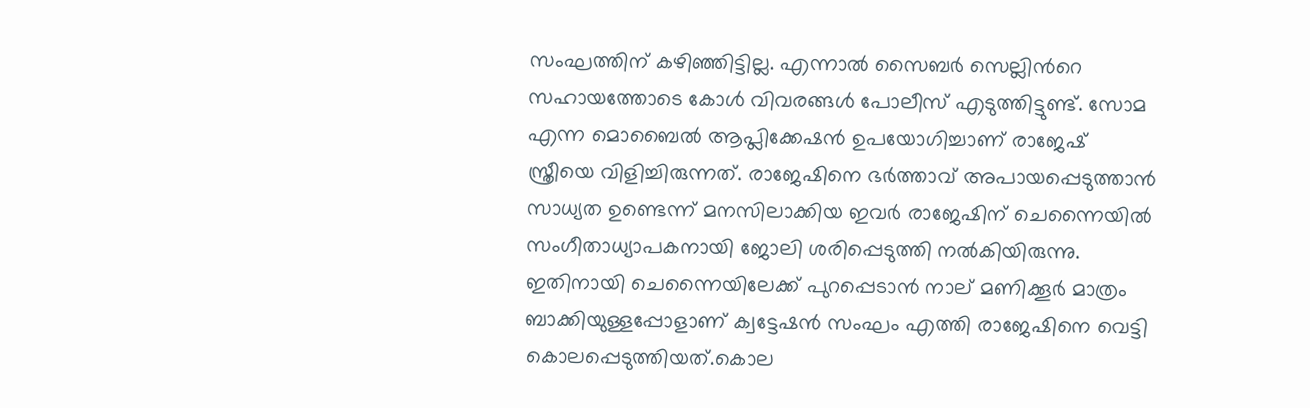സംഘത്തിന് കഴിഞ്ഞിട്ടില്ല. എന്നാല്‍ സൈബര്‍ സെല്ലിന്‍റെ സഹായത്തോടെ കോള്‍ വിവരങ്ങള്‍ പോലീസ് എടുത്തിട്ടുണ്ട്. സോമ എന്ന മൊബൈല്‍ ആപ്ലിക്കേഷന്‍ ഉപയോഗിച്ചാണ് രാജേഷ് സ്ത്രീയെ വിളിച്ചിരുന്നത്. രാജേഷിനെ ഭര്‍ത്താവ് അപായപ്പെടുത്താന്‍ സാധ്യത ഉണ്ടെന്ന് മനസിലാക്കിയ ഇവര്‍ രാജേഷിന് ചെന്നൈയില്‍ സംഗീതാധ്യാപകനായി ജോലി ശരിപ്പെടുത്തി നല്‍കിയിരുന്നു. ഇതിനായി ചെന്നൈയിലേക്ക് പുറപ്പെടാന്‍ നാല് മണിക്കൂര്‍ മാത്രം ബാക്കിയുള്ളപ്പോളാണ് ക്വട്ടേഷന്‍ സംഘം എത്തി രാജേഷിനെ വെട്ടി കൊലപ്പെടുത്തിയത്.കൊല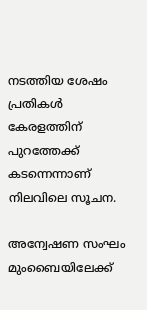നടത്തിയ ശേഷം പ്രതികള്‍ കേരളത്തിന് പുറത്തേക്ക് കടന്നെന്നാണ് നിലവിലെ സൂചന.

അന്വേഷണ സംഘം മുംബൈയിലേക്ക്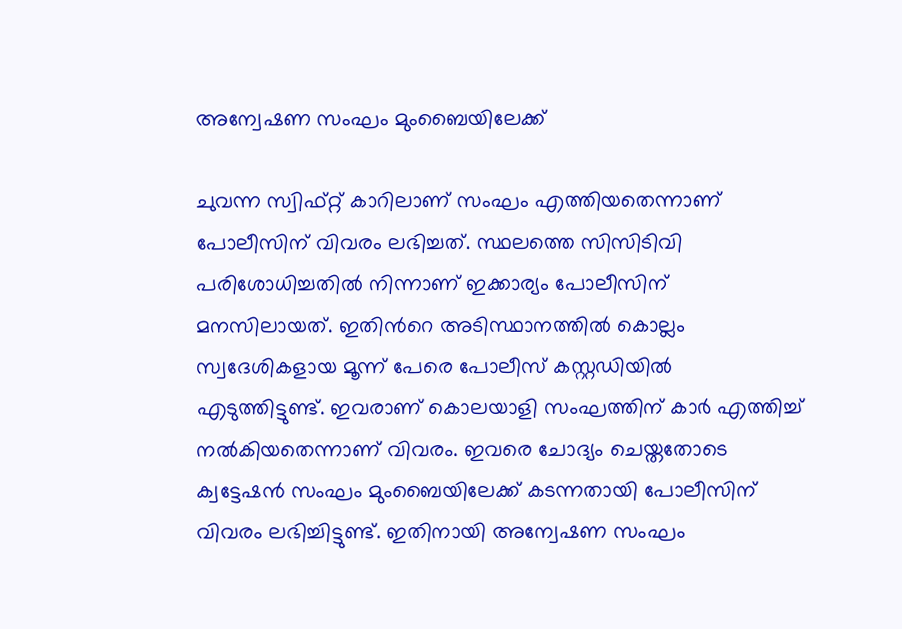അന്വേഷണ സംഘം മുംബൈയിലേക്ക്

ചുവന്ന സ്വിഫ്റ്റ് കാറിലാണ് സംഘം എത്തിയതെന്നാണ് പോലീസിന് വിവരം ലഭിച്ചത്. സ്ഥലത്തെ സിസിടിവി പരിശോധിച്ചതില്‍ നിന്നാണ് ഇക്കാര്യം പോലീസിന് മനസിലായത്. ഇതിന്‍റെ അടിസ്ഥാനത്തില്‍ കൊല്ലം സ്വദേശികളായ മൂന്ന് പേരെ പോലീസ് കസ്റ്റഡിയില്‍ എടുത്തിട്ടുണ്ട്. ഇവരാണ് കൊലയാളി സംഘത്തിന് കാര്‍ എത്തിച്ച് നല്‍കിയതെന്നാണ് വിവരം. ഇവരെ ചോദ്യം ചെയ്തതോടെ ക്വട്ടേഷന്‍ സംഘം മുംബൈയിലേക്ക് കടന്നതായി പോലീസിന് വിവരം ലഭിച്ചിട്ടുണ്ട്. ഇതിനായി അന്വേഷണ സംഘം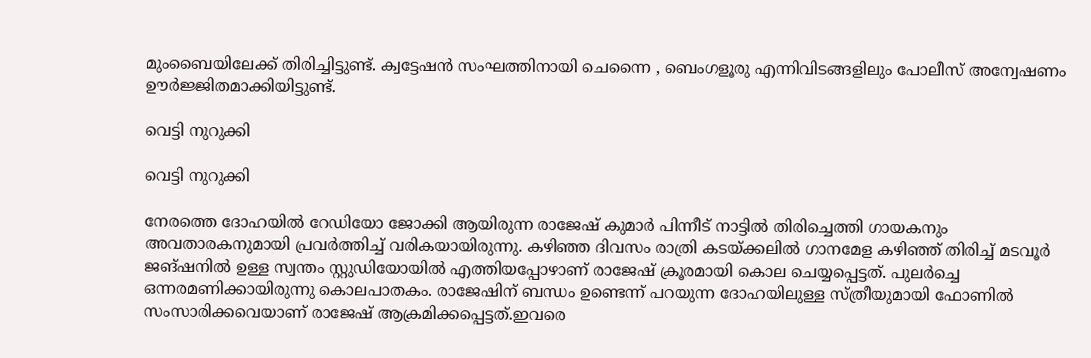മുംബൈയിലേക്ക് തിരിച്ചിട്ടുണ്ട്. ക്വട്ടേഷന്‍ സംഘത്തിനായി ചെന്നൈ , ബെംഗളൂരു എന്നിവിടങ്ങളിലും പോലീസ് അന്വേഷണം ഊര്‍ജ്ജിതമാക്കിയിട്ടുണ്ട്.

വെട്ടി നുറുക്കി

വെട്ടി നുറുക്കി

നേരത്തെ ദോഹയില്‍ റേഡിയോ ജോക്കി ആയിരുന്ന രാജേഷ് കുമാര്‍ പിന്നീട് നാട്ടില്‍ തിരിച്ചെത്തി ഗായകനും അവതാരകനുമായി പ്രവര്‍ത്തിച്ച് വരികയായിരുന്നു. കഴിഞ്ഞ ദിവസം രാത്രി കടയ്ക്കലില്‍ ഗാനമേള കഴിഞ്ഞ് തിരിച്ച് മടവൂര്‍ ജങ്ഷനില്‍ ഉള്ള സ്വന്തം സ്റ്റുഡിയോയില്‍ എത്തിയപ്പോഴാണ് രാജേഷ് ക്രൂരമായി കൊല ചെയ്യപ്പെട്ടത്. പുലര്‍ച്ചെ ഒന്നരമണിക്കായിരുന്നു കൊലപാതകം. രാജേഷിന് ബന്ധം ഉണ്ടെന്ന് പറയുന്ന ദോഹയിലുള്ള സ്ത്രീയുമായി ഫോണില്‍ സംസാരിക്കവെയാണ് രാജേഷ് ആക്രമിക്കപ്പെട്ടത്.ഇവരെ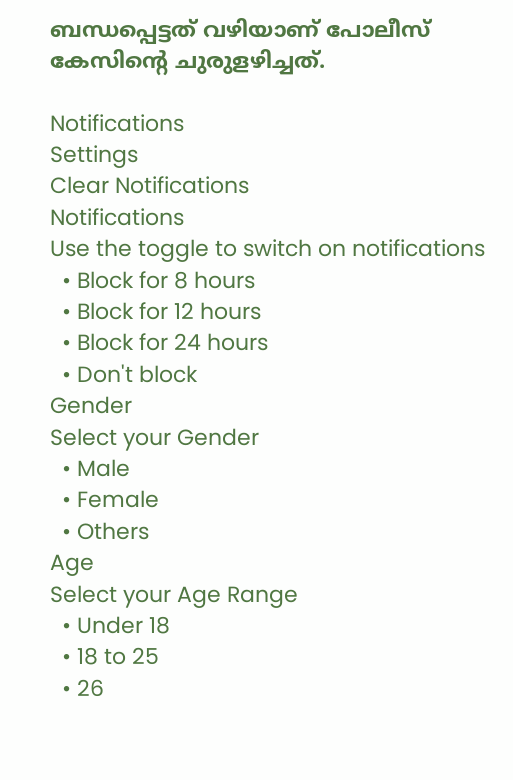ബന്ധപ്പെട്ടത് വഴിയാണ് പോലീസ് കേസിന്‍റെ ചുരുളഴിച്ചത്.

Notifications
Settings
Clear Notifications
Notifications
Use the toggle to switch on notifications
  • Block for 8 hours
  • Block for 12 hours
  • Block for 24 hours
  • Don't block
Gender
Select your Gender
  • Male
  • Female
  • Others
Age
Select your Age Range
  • Under 18
  • 18 to 25
  • 26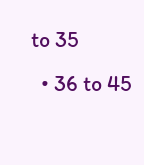to 35
  • 36 to 45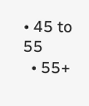• 45 to 55
  • 55+